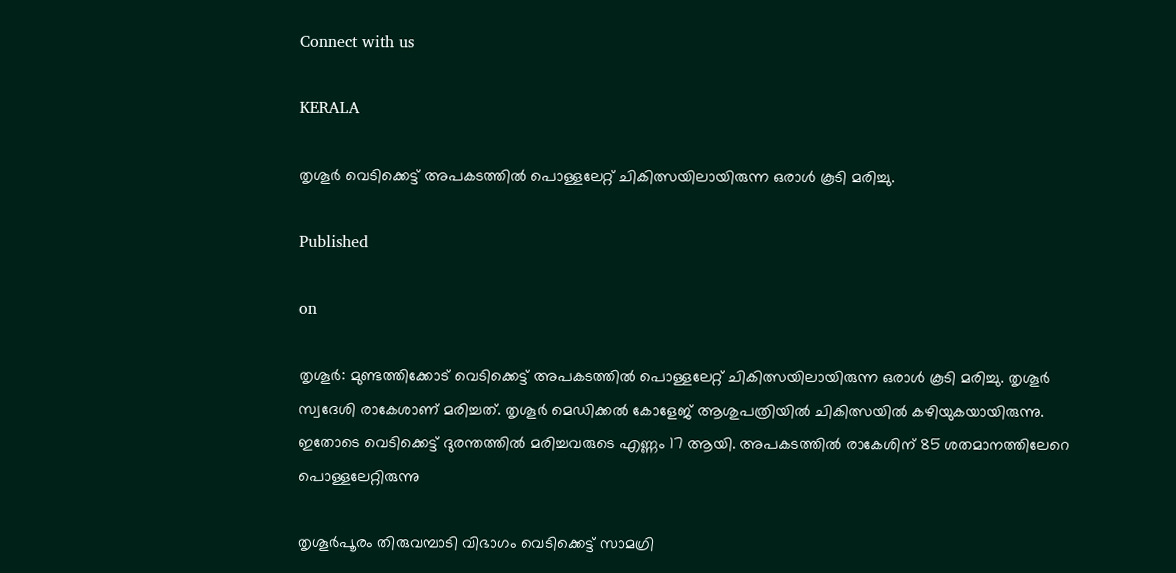Connect with us

KERALA

തൃശൂർ വെടിക്കെട്ട് അപകടത്തിൽ പൊള്ളലേറ്റ് ചികിത്സയിലായിരുന്ന ഒരാൾ കൂടി മരിച്ചു.

Published

on

തൃശൂർ: മുണ്ടത്തിക്കോട് വെടിക്കെട്ട് അപകടത്തിൽ പൊള്ളലേറ്റ് ചികിത്സയിലായിരുന്ന ഒരാൾ കൂടി മരിച്ചു. തൃശൂർ സ്വദേശി രാകേശാണ് മരിച്ചത്. തൃശൂർ മെഡിക്കൽ കോളേജ് ആശുപത്രിയിൽ ചികിത്സയിൽ കഴിയുകയായിരുന്നു. ഇതോട‌െ വെടിക്കെട്ട് ദുരന്തത്തിൽ മരിച്ചവരുടെ എണ്ണം 17 ആയി. അപകടത്തിൽ രാകേശിന് 85 ശതമാനത്തിലേറെ പൊള്ളലേറ്റിരുന്നു

തൃശൂർപൂരം തിരുവമ്പാടി വിഭാഗം വെടിക്കെട്ട് സാമഗ്രി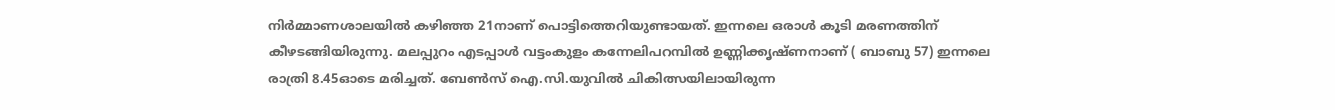നിർമ്മാണശാലയിൽ കഴിഞ്ഞ 21നാണ് പൊട്ടിത്തെറിയുണ്ടായത്. ഇന്നലെ ഒരാൾ കൂടി മരണത്തിന് കീഴടങ്ങിയിരുന്നു. മലപ്പുറം എടപ്പാൾ വട്ടംകുളം കന്നേലിപറമ്പിൽ ഉണ്ണിക്കൃഷ്ണനാണ് ( ബാബു 57) ഇന്നലെ രാത്രി 8.45ഓടെ മരിച്ചത്. ബേൺസ് ഐ.സി.യുവിൽ ചികിത്സയിലായിരുന്ന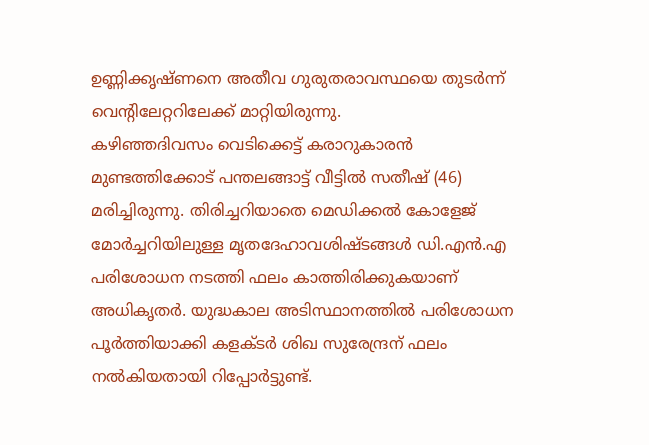ഉണ്ണിക്കൃഷ്ണനെ അതീവ ഗുരുതരാവസ്ഥയെ തുടർന്ന് വെന്റിലേറ്ററിലേക്ക് മാറ്റിയിരുന്നു.
കഴിഞ്ഞദിവസം വെടിക്കെട്ട് കരാറുകാരൻ മുണ്ടത്തിക്കോട് പന്തലങ്ങാട്ട് വീട്ടിൽ സതീഷ് (46) മരിച്ചിരുന്നു. തിരിച്ചറിയാതെ മെഡിക്കൽ കോളേജ് മോർച്ചറിയിലുള്ള മൃതദേഹാവശിഷ്ടങ്ങൾ ഡി.എൻ.എ പരിശോധന നടത്തി ഫലം കാത്തിരിക്കുകയാണ് അധികൃതർ. യുദ്ധകാല അടിസ്ഥാനത്തിൽ പരിശോധന പൂർത്തിയാക്കി കളക്ടർ ശിഖ സുരേന്ദ്രന് ഫലം നൽകിയതായി റിപ്പോർട്ടുണ്ട്.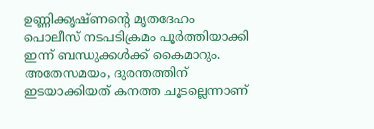ഉണ്ണിക്കൃഷ്ണന്റെ മൃതദേഹം പൊലീസ് നടപടിക്രമം പൂർത്തിയാക്കി ഇന്ന് ബന്ധുക്കൾക്ക് കൈമാറും.
അതേസമയം, ദുരന്തത്തിന് ഇടയാക്കിയത് കനത്ത ചൂടല്ലെന്നാണ്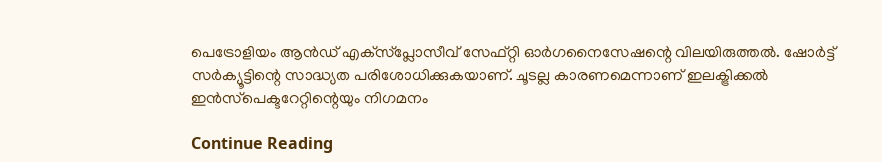പെട്രോളിയം ആൻഡ് എക്‌സ്‌പ്ലോസീവ് സേഫ്റ്റി ഓർഗനൈസേഷന്റെ വിലയിരുത്തൽ. ഷോർട്ട് സർക്യൂട്ടിന്റെ സാദ്ധ്യത പരിശോധിക്കുകയാണ്. ചൂടല്ല കാരണമെന്നാണ് ഇലക്ട്രിക്കൽ ഇൻസ്‌പെക്ടറേറ്റിന്റെയും നിഗമനം

Continue Reading